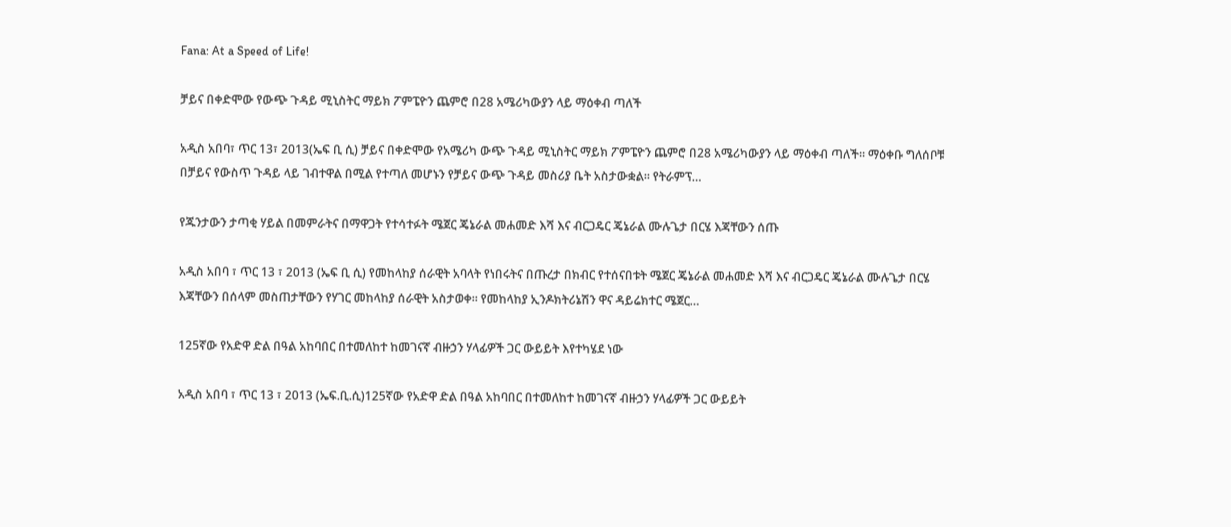Fana: At a Speed of Life!

ቻይና በቀድሞው የውጭ ጉዳይ ሚኒስትር ማይክ ፖምፔዮን ጨምሮ በ28 አሜሪካውያን ላይ ማዕቀብ ጣለች

አዲስ አበባ፣ ጥር 13፣ 2013(ኤፍ ቢ ሲ) ቻይና በቀድሞው የአሜሪካ ውጭ ጉዳይ ሚኒስትር ማይክ ፖምፔዮን ጨምሮ በ28 አሜሪካውያን ላይ ማዕቀብ ጣለች፡፡ ማዕቀቡ ግለሰቦቹ በቻይና የውስጥ ጉዳይ ላይ ገብተዋል በሚል የተጣለ መሆኑን የቻይና ውጭ ጉዳይ መስሪያ ቤት አስታውቋል፡፡ የትራምፕ…

የጁንታውን ታጣቂ ሃይል በመምራትና በማዋጋት የተሳተፉት ሜጀር ጄኔራል መሐመድ እሻ እና ብርጋዴር ጄኔራል ሙሉጌታ በርሄ እጃቸውን ሰጡ

አዲስ አበባ ፣ ጥር 13 ፣ 2013 (ኤፍ ቢ ሲ) የመከላከያ ሰራዊት አባላት የነበሩትና በጡረታ በክብር የተሰናበቱት ሜጀር ጄኔራል መሐመድ እሻ እና ብርጋዴር ጄኔራል ሙሉጌታ በርሄ እጃቸውን በሰላም መስጠታቸውን የሃገር መከላከያ ሰራዊት አስታወቀ። የመከላከያ ኢንዶክትሪኔሽን ዋና ዳይሬክተር ሜጀር…

125ኛው የአድዋ ድል በዓል አከባበር በተመለከተ ከመገናኛ ብዙኃን ሃላፊዎች ጋር ውይይት እየተካሄደ ነው

አዲስ አበባ ፣ ጥር 13 ፣ 2013 (ኤፍ.ቢ.ሲ)125ኛው የአድዋ ድል በዓል አከባበር በተመለከተ ከመገናኛ ብዙኃን ሃላፊዎች ጋር ውይይት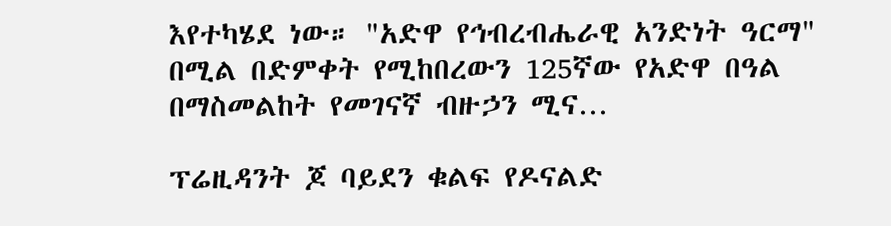እየተካሄደ ነው። "አድዋ የኅብረብሔራዊ አንድነት ዓርማ" በሚል በድምቀት የሚከበረውን 125ኛው የአድዋ በዓል በማስመልከት የመገናኛ ብዙኃን ሚና…

ፕሬዚዳንት ጆ ባይደን ቁልፍ የዶናልድ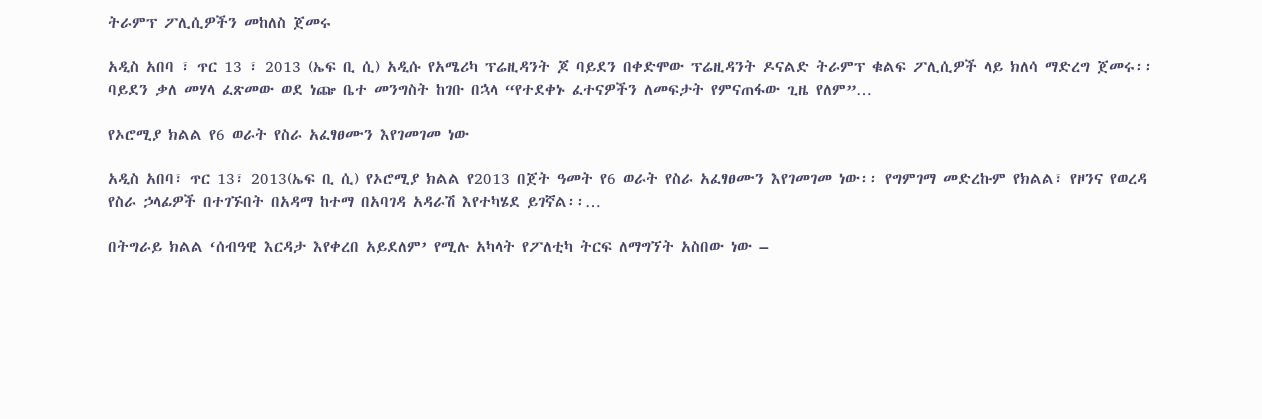ትራምፕ ፖሊሲዎችን መከለስ ጀመሩ

አዲስ አበባ ፣ ጥር 13 ፣ 2013 (ኤፍ ቢ ሲ) አዲሱ የአሜሪካ ፕሬዚዳንት ጆ ባይደን በቀድሞው ፕሬዚዳንት ዶናልድ ትራምፕ ቁልፍ ፖሊሲዎች ላይ ክለሳ ማድረግ ጀመሩ፡፡ ባይደን ቃለ መሃላ ፈጽመው ወደ ነጬ ቤተ መንግስት ከገቡ በኋላ “የተደቀኑ ፈተናዎችን ለመፍታት የምናጠፋው ጊዜ የለም”…

የኦሮሚያ ክልል የ6 ወራት የስራ አፈፃፀሙን እየገመገመ ነው

አዲስ አበባ፣ ጥር 13፣ 2013(ኤፍ ቢ ሲ) የኦሮሚያ ክልል የ2013 በጀት ዓመት የ6 ወራት የስራ አፈፃፀሙን እየገመገመ ነው፡፡ የግምገማ መድረኩም የክልል፣ የዞንና የወረዳ የስራ ኃላፊዎች በተገኙበት በአዳማ ከተማ በአባገዳ አዳራሽ እየተካሄደ ይገኛል፡፡…

በትግራይ ክልል ‘ሰብዓዊ እርዳታ እየቀረበ አይደለም’ የሚሉ አካላት የፖለቲካ ትርፍ ለማግኘት አስበው ነው –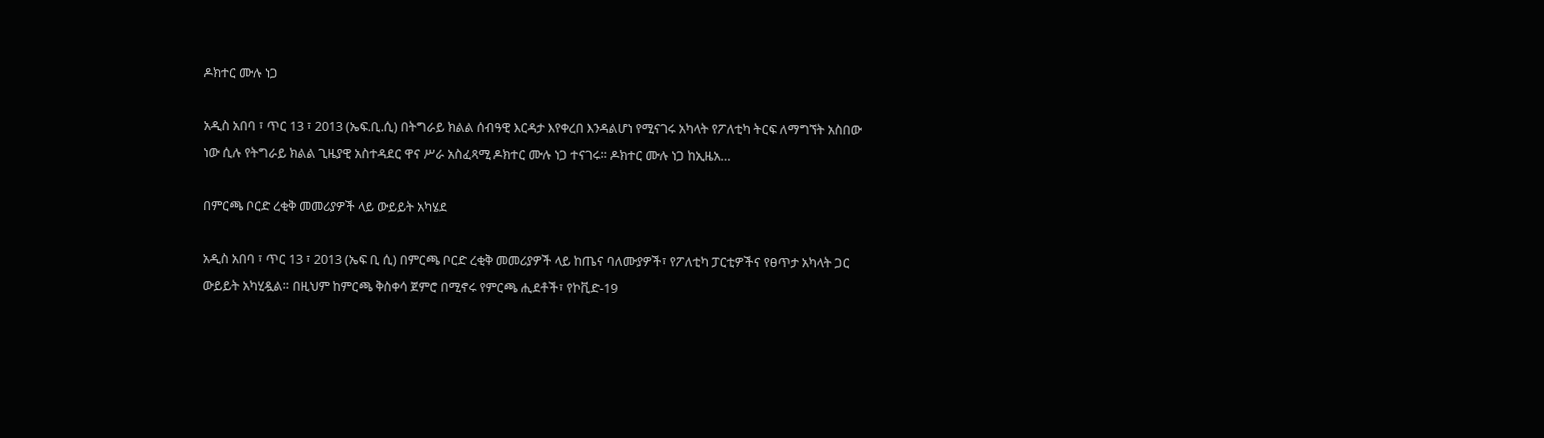ዶክተር ሙሉ ነጋ

አዲስ አበባ ፣ ጥር 13 ፣ 2013 (ኤፍ.ቢ.ሲ) በትግራይ ክልል ሰብዓዊ እርዳታ እየቀረበ እንዳልሆነ የሚናገሩ አካላት የፖለቲካ ትርፍ ለማግኘት አስበው ነው ሲሉ የትግራይ ክልል ጊዜያዊ አስተዳደር ዋና ሥራ አስፈጻሚ ዶክተር ሙሉ ነጋ ተናገሩ። ዶክተር ሙሉ ነጋ ከኢዜአ…

በምርጫ ቦርድ ረቂቅ መመሪያዎች ላይ ውይይት አካሄደ

አዲስ አበባ ፣ ጥር 13 ፣ 2013 (ኤፍ ቢ ሲ) በምርጫ ቦርድ ረቂቅ መመሪያዎች ላይ ከጤና ባለሙያዎች፣ የፖለቲካ ፓርቲዎችና የፀጥታ አካላት ጋር ውይይት አካሂዷል። በዚህም ከምርጫ ቅስቀሳ ጀምሮ በሚኖሩ የምርጫ ሒደቶች፣ የኮቪድ-19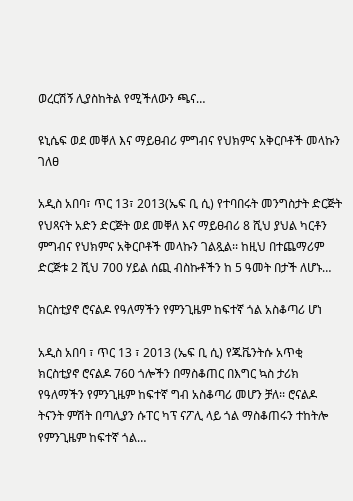ወረርሽኝ ሊያስከትል የሚችለውን ጫና…

ዩኒሴፍ ወደ መቐለ እና ማይፀብሪ ምግብና የህክምና አቅርቦቶች መላኩን ገለፀ

አዲስ አበባ፣ ጥር 13፣ 2013(ኤፍ ቢ ሲ) የተባበሩት መንግስታት ድርጅት የህጻናት አድን ድርጅት ወደ መቐለ እና ማይፀብሪ 8 ሺህ ያህል ካርቶን ምግብና የህክምና አቅርቦቶች መላኩን ገልጿል፡፡ ከዚህ በተጨማሪም ድርጅቱ 2 ሺህ 700 ሃይል ሰጪ ብስኩቶችን ከ 5 ዓመት በታች ለሆኑ…

ክርስቲያኖ ሮናልዶ የዓለማችን የምንጊዜም ከፍተኛ ጎል አስቆጣሪ ሆነ

አዲስ አበባ ፣ ጥር 13 ፣ 2013 (ኤፍ ቢ ሲ) የጁቬንትሱ አጥቂ ክርስቲያኖ ሮናልዶ 760 ጎሎችን በማስቆጠር በእግር ኳስ ታሪክ የዓለማችን የምንጊዜም ከፍተኛ ግብ አስቆጣሪ መሆን ቻለ፡፡ ሮናልዶ ትናንት ምሽት በጣሊያን ሱፐር ካፕ ናፖሊ ላይ ጎል ማስቆጠሩን ተከትሎ የምንጊዜም ከፍተኛ ጎል…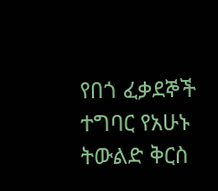የበጎ ፈቃደኞች ተግባር የአሁኑ ትውልድ ቅርስ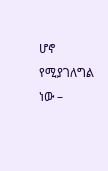ሆኖ የሚያገለግል ነው –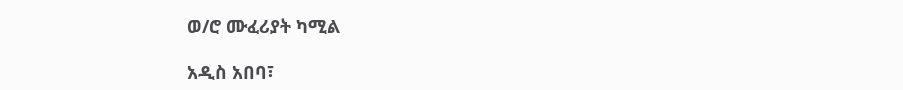ወ/ሮ ሙፈሪያት ካሚል

አዲስ አበባ፣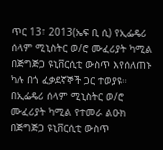ጥር 13፣ 2013(ኤፍ ቢ ሲ) የኢፌዴሪ ሰላም ሚኒስትር ወ/ሮ ሙፈሪያት ካሚል በጅግጅጋ ዩኒቨርሲቲ ውስጥ እየሰለጠኑ ካሉ በጎ ፈቃደኛኞች ጋር ተወያዩ። በኢፌዴሪ ሰላም ሚኒስትር ወ/ሮ ሙፈሪያት ካሚል የተመራ ልዑክ በጅግጅጋ ዩኒቨርሲቲ ውስጥ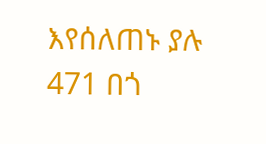እየሰለጠኑ ያሉ 471 በጎ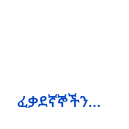ፈቃደኛኞችን…